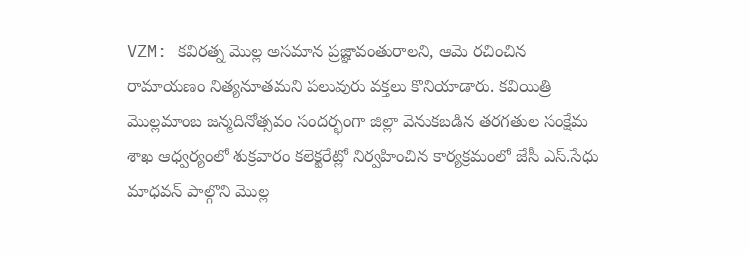VZM: కవిరత్న మొల్ల అసమాన ప్రజ్ఞావంతురాలని, ఆమె రచించిన రామాయణం నిత్యనూతమని పలువురు వక్తలు కొనియాడారు. కవియిత్రి మొల్లమాంబ జన్మదినోత్సవం సందర్భంగా జిల్లా వెనుకబడిన తరగతుల సంక్షేమ శాఖ ఆధ్వర్యంలో శుక్రవారం కలెక్టరేట్లో నిర్వహించిన కార్యక్రమంలో జేసీ ఎస్.సేధు మాధవన్ పాల్గొని మొల్ల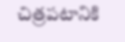చిత్రపటానికి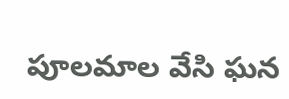పూలమాల వేసి ఘన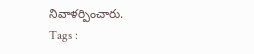నివాళర్పించారు.
Tags :